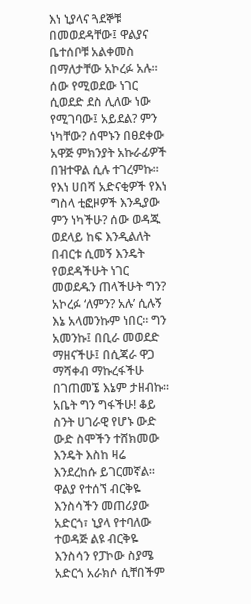እነ ኒያላና ጓደኞቹ በመወደዳቸው፤ ዋልያና ቤተሰቦቹ አልቀመስ በማለታቸው አኮረፉ አሉ። ሰው የሚወደው ነገር ሲወደድ ደስ ሊለው ነው የሚገባው፤ አይደል? ምን ነካቸው? ሰሞኑን በፀደቀው አዋጅ ምክንያት አኩራፊዎች በዝተዋል ሲሉ ተገረምኩ። የእነ ሀበሻ አድናቂዎች የእነ ግስላ ቲፎዞዎች እንዲያው ምን ነካችሁ? ሰው ወዳጁ ወደላይ ከፍ እንዲልለት በብርቱ ሲመኝ እንዴት የወደዳችሁት ነገር መወደዱን ጠላችሁት ግን?
አኮረፉ ‘ለምን? አሉ’ ሲሉኝ እኔ አላመንኩም ነበር። ግን አመንኩ፤ በቢራ መወደድ ማዘናችሁ፤ በሲጃራ ዋጋ ማሻቀብ ማኩረፋችሁ በገጠመኜ እኔም ታዘብኩ። አቤት ግን ግፋችሁ! ቆይ ስንት ሀገራዊ የሆኑ ውድ ውድ ስሞችን ተሸክመው እንዴት እስከ ዛሬ እንደረከሱ ይገርመኛል። ዋልያ የተሰኘ ብርቅዬ እንስሳችን መጠሪያው አድርጎ፣ ኒያላ የተባለው ተወዳጅ ልዩ ብርቅዬ እንስሳን የፓኮው ስያሜ አድርጎ አራክሶ ሲቸበችም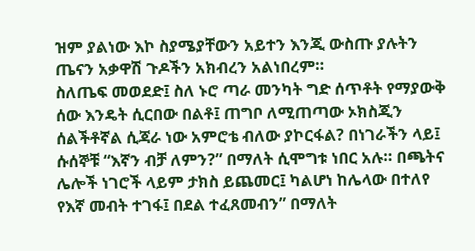ዝም ያልነው እኮ ስያሜያቸውን አይተን እንጂ ውስጡ ያሉትን ጤናን አቃዋሽ ጉዶችን አክብረን አልነበረም።
ስለጤፍ መወደድ፤ ስለ ኑሮ ጣራ መንካት ግድ ሰጥቶት የማያውቅ ሰው እንዴት ሲርበው በልቶ፤ ጠግቦ ለሚጠጣው ኦክስጂን ሰልችቶኛል ሲጃራ ነው አምሮቴ ብለው ያኮርፋል? በነገራችን ላይ፤ ሱሰኞቹ “እኛን ብቻ ለምን?” በማለት ሲሞግቱ ነበር አሉ። በጫትና ሌሎች ነገሮች ላይም ታክስ ይጨመር፤ ካልሆነ ከሌላው በተለየ የእኛ መብት ተገፋ፤ በደል ተፈጸመብን” በማለት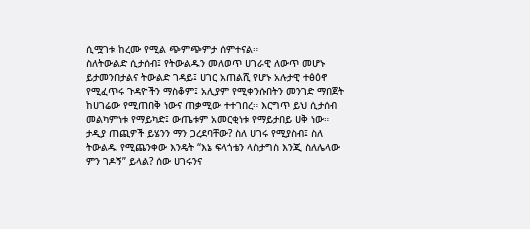ሲሟገቱ ከረሙ የሚል ጭምጭምታ ሰምተናል።
ስለትውልድ ሲታሰብ፤ የትውልዱን መለወጥ ሀገራዊ ለውጥ መሆኑ ይታመንበታልና ትውልድ ገዳይ፤ ሀገር አጠልሺ የሆኑ አሉታዊ ተፅዕኖ የሚፈጥሩ ጉዳዮችን ማስቆም፤ አሊያም የሚቀንሱበትን መንገድ ማበጀት ከሀገሬው የሚጠበቅ ነውና ጠቃሚው ተተገበረ። እርግጥ ይህ ሲታሰብ መልካምነቱ የማይካድ፤ ውጤቱም አመርቂነቱ የማይታበይ ሀቅ ነው።
ታዲያ ጠጪዎች ይሄንን ማን ጋረደባቸው? ስለ ሀገሩ የሚያስብ፤ ስለ ትውልዱ የሚጨንቀው እንዴት “እኔ ፍላጎቴን ላስታግስ እንጂ ስለሌላው ምን ገዶኝ” ይላል? ሰው ሀገሩንና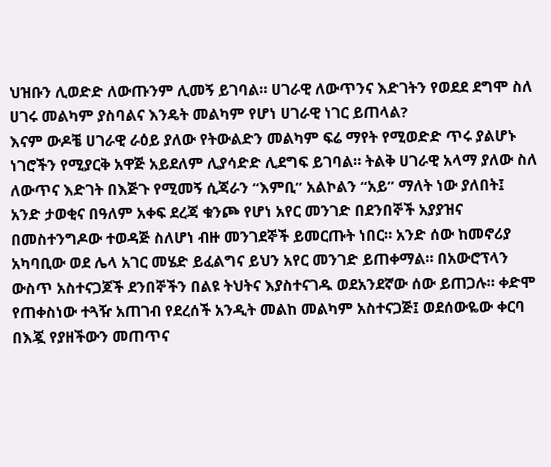ህዝቡን ሊወድድ ለውጡንም ሊመኝ ይገባል። ሀገራዊ ለውጥንና እድገትን የወደደ ደግሞ ስለ ሀገሩ መልካም ያስባልና እንዴት መልካም የሆነ ሀገራዊ ነገር ይጠላል?
እናም ውዶቼ ሀገራዊ ራዕይ ያለው የትውልድን መልካም ፍሬ ማየት የሚወድድ ጥሩ ያልሆኑ ነገሮችን የሚያርቅ አዋጅ አይደለም ሊያሳድድ ሊደግፍ ይገባል። ትልቅ ሀገራዊ አላማ ያለው ስለ ለውጥና እድገት በእጅጉ የሚመኝ ሲጃራን “እምቢ” አልኮልን “አይ” ማለት ነው ያለበት፤
አንድ ታወቂና በዓለም አቀፍ ደረጃ ቁንጮ የሆነ አየር መንገድ በደንበኞች አያያዝና በመስተንግዶው ተወዳጅ ስለሆነ ብዙ መንገደኞች ይመርጡት ነበር። አንድ ሰው ከመኖሪያ አካባቢው ወደ ሌላ አገር መሄድ ይፈልግና ይህን አየር መንገድ ይጠቀማል። በአውሮፕላን ውስጥ አስተናጋጆች ደንበኞችን በልዩ ትህትና እያስተናገዱ ወደአንደኛው ሰው ይጠጋሉ። ቀድሞ የጠቀስነው ተጓዥ አጠገብ የደረሰች አንዲት መልከ መልካም አስተናጋጅ፤ ወደሰውዬው ቀርባ በእጇ የያዘችውን መጠጥና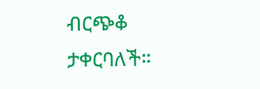ብርጭቆ ታቀርባለች።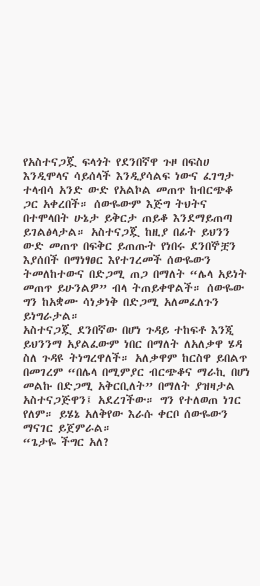የአስተናጋጇ ፍላጎት የደንበኛዋ ጉዞ በፍስሀ እንዲሞላና ሳይሰላች እንዲያሳልፍ ነውና ፈገግታ ተላብሳ አንድ ውድ የአልኮል መጠጥ ከብርጭቆ ጋር አቀረበች። ሰውዬውም እጅግ ትህትና በተሞላበት ሁኔታ ይቅርታ ጠይቆ እንደማይጠጣ ይገልፅላታል። አስተናጋጇ ከዚያ በፊት ይህንን ውድ መጠጥ በፍቅር ይጠጡት የነበሩ ደንበኞቿን እያሰበች በማነፃፀር እየተገረመች ሰውዬውን ትመለከተውና በድጋሚ ጠጋ በማለት “ሌላ አይነት መጠጥ ይሁንልዎ” ብላ ትጠይቀዋልች። ሰውዬው ግን ከአቋሙ ሳነቃነቅ በድጋሚ አለመፈለጉን ይነግራታል።
አስተናጋጇ ደንበኛው በሆነ ጉዳይ ተከፍቶ እንጂ ይህንንማ አያልፈውም ነበር በማለት ለአለቃዋ ሄዳ ስለ ጉዳዩ ትነግረዋለች። አለቃዋም ከርስዋ ይበልጥ በመገረም “በሌላ በሚምያር ብርጭቆና ማራኪ በሆነ መልኩ በድጋሚ አቅርቢለት” በማለት ያዝዛታል አስተናጋጅዋን፤ አደረገችው። ግን የተለወጠ ነገር የለም። ይሄኔ አለቅየው እራሱ ቀርቦ ሰውዬውን ማናገር ይጀምራል።
“ጌታዬ ችግር አለ?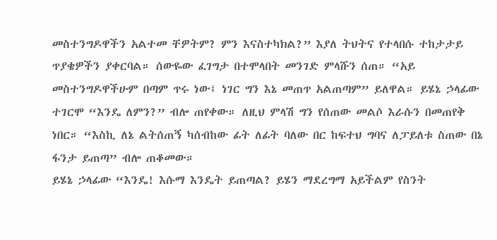መስተንግዶዋችን አልተመ ቸዎትም? ምን እናስተካክል?” እያለ ትህትና የተላበሱ ተከታታይ ጥያቄዎችን ያቀርባል። ሰውዬው ፈገግታ በተሞላበት መንገድ ምላሹን ሰጠ። “አይ መስተንግዶዋችሁም በጣም ጥሩ ነው፤ ነገር ግን እኔ መጠጥ አልጠጣም” ይለዋል። ይሄኔ ኃላፊው ተገርሞ “እንዴ ለምን?” ብሎ ጠየቀው። ለዚህ ምላሽ ግን የሰጠው መልሶ እራሱን በመጠየቅ ነበር። “እስኪ ለኔ ልትሰጠኝ ካሰብከው ፊት ለፊት ባለው በር ከፍተህ ግባና ለፓይለቱ ስጠው በኔ ፋንታ ይጠጣ” ብሎ ጠቆመው።
ይሄኔ ኃላፊው “እንዴ! እሱማ እንዴት ይጠጣል? ይሄን ማደረግማ አይችልም የስንት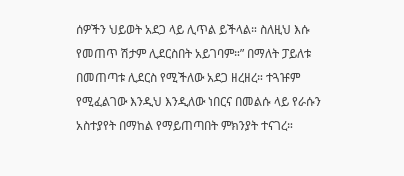ሰዎችን ህይወት አደጋ ላይ ሊጥል ይችላል። ስለዚህ እሱ የመጠጥ ሽታም ሊደርስበት አይገባም።” በማለት ፓይለቱ በመጠጣቱ ሊደርስ የሚችለው አደጋ ዘረዘረ። ተጓዡም የሚፈልገው እንዲህ እንዲለው ነበርና በመልሱ ላይ የራሱን አስተያየት በማከል የማይጠጣበት ምክንያት ተናገረ።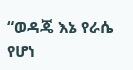“ወዳጄ እኔ የራሴ የሆነ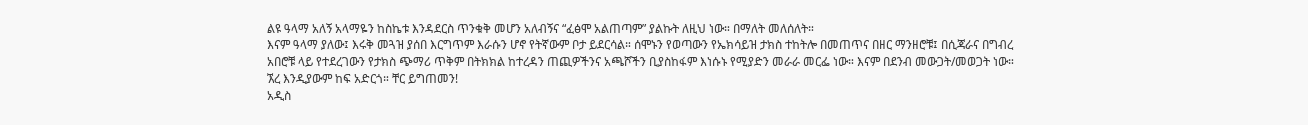ልዩ ዓላማ አለኝ አላማዬን ከስኬቱ እንዳደርስ ጥንቁቅ መሆን አለብኝና “ፈፅሞ አልጠጣም” ያልኩት ለዚህ ነው። በማለት መለሰለት።
እናም ዓላማ ያለው፤ እሩቅ መጓዝ ያሰበ እርግጥም እራሱን ሆኖ የትኛውም ቦታ ይደርሳል። ሰሞኑን የወጣውን የኤክሳይዝ ታክስ ተከትሎ በመጠጥና በዘር ማንዘሮቹ፤ በሲጃራና በግብረ አበሮቹ ላይ የተደረገውን የታክስ ጭማሪ ጥቅም በትክክል ከተረዳን ጠጪዎችንና አጫሾችን ቢያስከፋም እነሱኑ የሚያድን መራራ መርፌ ነው። እናም በደንብ መውጋት/መወጋት ነው። ኧረ እንዲያውም ከፍ አድርጎ። ቸር ይግጠመን!
አዲስ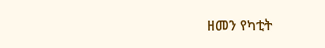ዘመን የካቲት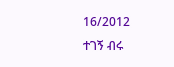16/2012
ተገኝ ብሩ